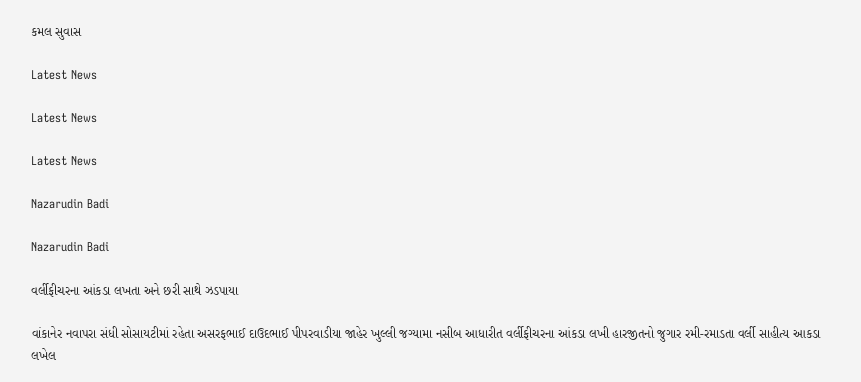કમલ સુવાસ

Latest News

Latest News

Latest News

Nazarudin Badi

Nazarudin Badi

વર્લીફીચરના આંકડા લખતા અને છરી સાથે ઝડપાયા

વાંકાનેર નવાપરા સંધી સોસાયટીમાં રહેતા અસરફભાઈ દાઉદભાઈ પીપરવાડીયા જાહેર ખુલ્લી જગ્યામા નસીબ આધારીત વર્લીફીચરના આંકડા લખી હારજીતનો જુગાર રમી-રમાડતા વર્લી સાહીત્ય આકડા લખેલ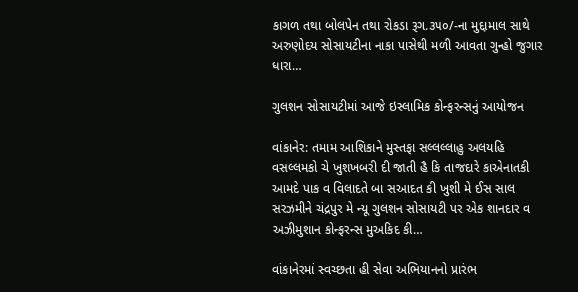કાગળ તથા બોલપેન તથા રોકડા રૂગ.૩૫૦/-ના મુદ્દામાલ સાથે અરુણોદય સોસાયટીના નાકા પાસેથી મળી આવતા ગુન્હો જુગાર ધારા…

ગુલશન સોસાયટીમાં આજે ઇસ્લામિક કોન્ફરન્સનું આયોજન

વાંકાનેર: તમામ આશિકાને મુસ્તફા સલ્લલ્લાહુ અલયહિ વસલ્લમકો ચે ખુશખબરી દી જાતી હૈ કિ તાજદારે કાએનાતકી આમદે પાક વ વિલાદતે બા સઆદત કી ખુશી મે ઈસ સાલ સરઝમીને ચંદ્રપુર મે ન્યૂ ગુલશન સોસાયટી પર એક શાનદાર વ અઝીમુશાન કોન્ફરન્સ મુઅકિદ કી…

વાંકાનેરમાં સ્વચ્છતા હી સેવા અભિયાનનો પ્રારંભ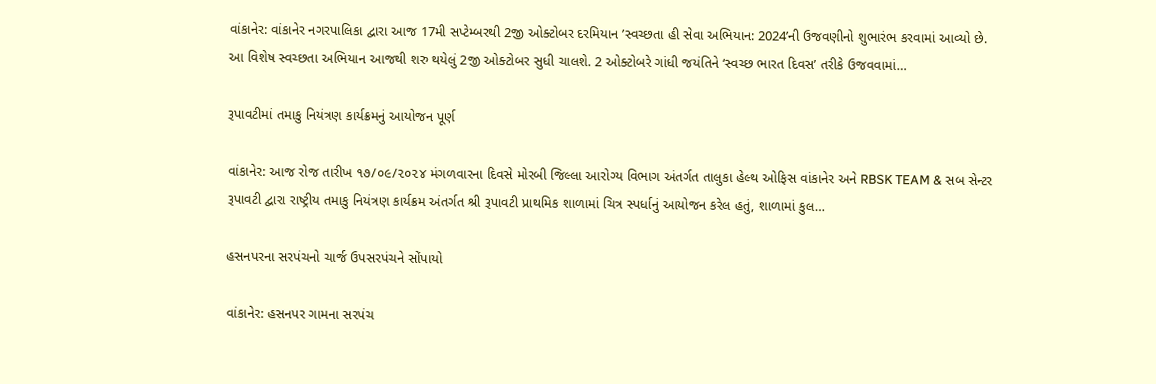વાંકાનેર: વાંકાનેર નગરપાલિકા દ્વારા આજ 17મી સપ્ટેમ્બરથી 2જી ઓક્ટોબર દરમિયાન ’સ્વચ્છતા હી સેવા અભિયાન: 2024’ની ઉજવણીનો શુભારંભ કરવામાં આવ્યો છે. આ વિશેષ સ્વચ્છતા અભિયાન આજથી શરુ થયેલું 2જી ઓક્ટોબર સુધી ચાલશે. 2 ઓક્ટોબરે ગાંધી જયંતિને ‘સ્વચ્છ ભારત દિવસ’ તરીકે ઉજવવામાં…

રૂપાવટીમાં તમાકુ નિયંત્રણ કાર્યક્રમનું આયોજન પૂર્ણ

વાંકાનેર: આજ રોજ તારીખ ૧૭/૦૯/૨૦૨૪ મંગળવારના દિવસે મોરબી જિલ્લા આરોગ્ય વિભાગ અંતર્ગત તાલુકા હેલ્થ ઓફિસ વાંકાનેર અને RBSK TEAM & સબ સેન્ટર રૂપાવટી દ્વારા રાષ્ટ્રીય તમાકુ નિયંત્રણ કાર્યક્રમ અંતર્ગત શ્રી રૂપાવટી પ્રાથમિક શાળામાં ચિત્ર સ્પર્ધાનું આયોજન કરેલ હતું, શાળામાં કુલ…

હસનપરના સરપંચનો ચાર્જ ઉપસરપંચને સોંપાયો

વાંકાનેર: હસનપર ગામના સરપંચ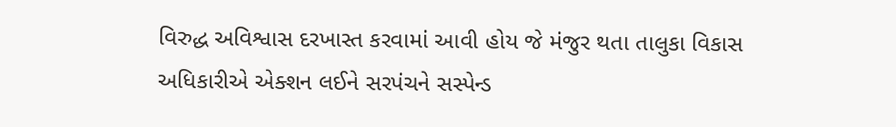વિરુદ્ધ અવિશ્વાસ દરખાસ્ત કરવામાં આવી હોય જે મંજુર થતા તાલુકા વિકાસ અધિકારીએ એક્શન લઈને સરપંચને સસ્પેન્ડ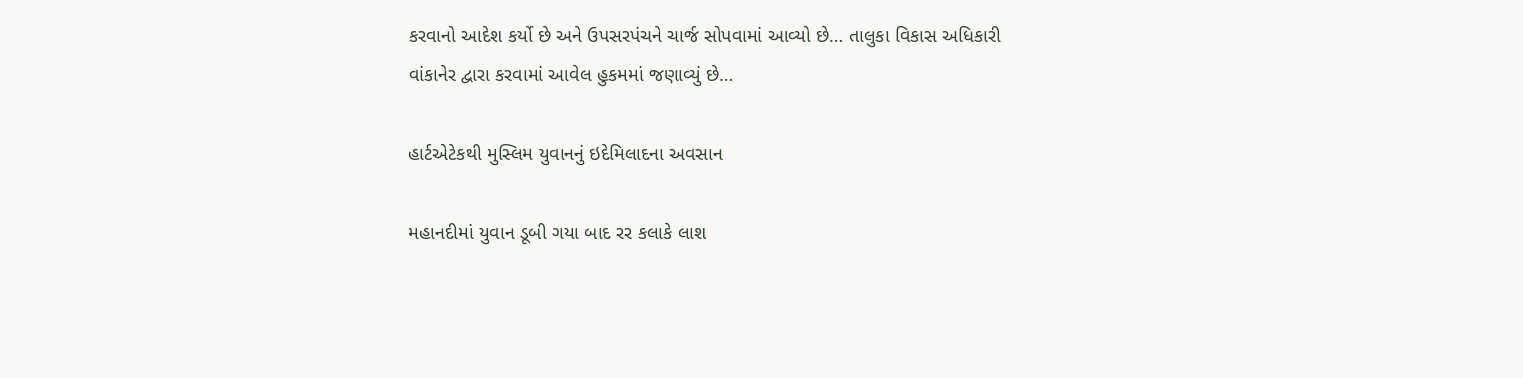કરવાનો આદેશ કર્યો છે અને ઉપસરપંચને ચાર્જ સોપવામાં આવ્યો છે… તાલુકા વિકાસ અધિકારી વાંકાનેર દ્વારા કરવામાં આવેલ હુકમમાં જણાવ્યું છે…

હાર્ટએટેકથી મુસ્લિમ યુવાનનું ઇદેમિલાદના અવસાન

મહાનદીમાં યુવાન ડૂબી ગયા બાદ રર કલાકે લાશ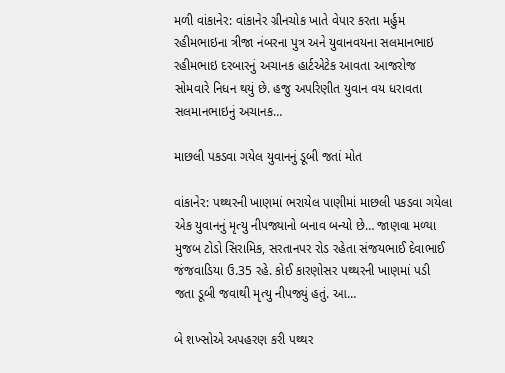મળી વાંકાનેર: વાંકાનેર ગ્રીનચોક ખાતે વેપાર કરતા મર્હુમ રહીમભાઇના ત્રીજા નંબરના પુત્ર અને યુવાનવયના સલમાનભાઇ રહીમભાઇ દરબારનું અચાનક હાર્ટએટેક આવતા આજરોજ સોમવારે નિધન થયું છે. હજુ અપરિણીત યુવાન વય ધરાવતા સલમાનભાઇનું અચાનક…

માછલી પકડવા ગયેલ યુવાનનું ડૂબી જતાં મોત

વાંકાનેર: પથ્થરની ખાણમાં ભરાયેલ પાણીમાં માછલી પકડવા ગયેલા એક યુવાનનું મૃત્યુ નીપજ્યાનો બનાવ બન્યો છે… જાણવા મળ્યા મુજબ ટોડો સિરામિક, સરતાનપર રોડ રહેતા સંજયભાઈ દેવાભાઈ જંજવાડિયા ઉ.35 રહે. કોઈ કારણોસર પથ્થરની ખાણમાં પડી જતા ડૂબી જવાથી મૃત્યુ નીપજ્યું હતું. આ…

બે શખ્સોએ અપહરણ કરી પથ્થર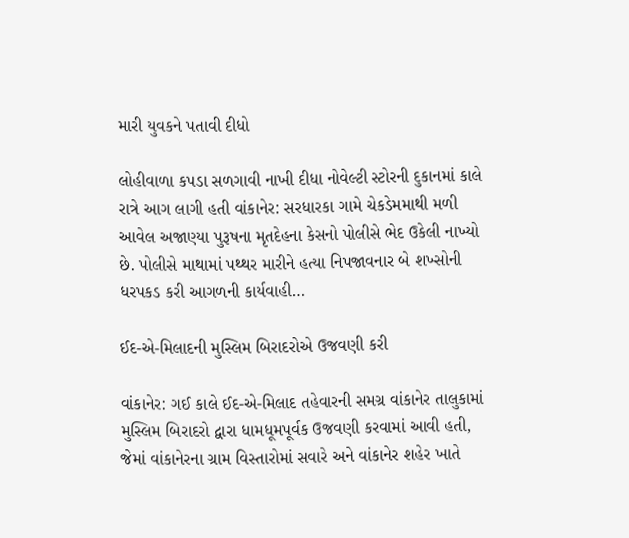મારી યુવકને પતાવી દીધો

લોહીવાળા કપડા સળગાવી નાખી દીધા નોવેલ્ટી સ્ટોરની દુકાનમાં કાલે રાત્રે આગ લાગી હતી વાંકાનેર: સરધારકા ગામે ચેકડેમમાથી મળી આવેલ અજાણ્યા પુરૂષના મૃતદેહના કેસનો પોલીસે ભેદ ઉકેલી નાખ્યો છે. પોલીસે માથામાં પથ્થર મારીને હત્યા નિપજાવનાર બે શખ્સોની ધરપકડ કરી આગળની કાર્યવાહી…

ઈદ-એ-મિલાદની મુસ્લિમ બિરાદરોએ ઉજવણી કરી

વાંકાનેર: ગઈ કાલે ઈદ-એ-મિલાદ તહેવારની સમગ્ર વાંકાનેર તાલુકામાં મુસ્લિમ બિરાદરો દ્વારા ધામધૂમપૂર્વક ઉજવણી કરવામાં આવી હતી, જેમાં વાંકાનેરના ગ્રામ વિસ્તારોમાં સવારે અને વાંકાનેર શહેર ખાતે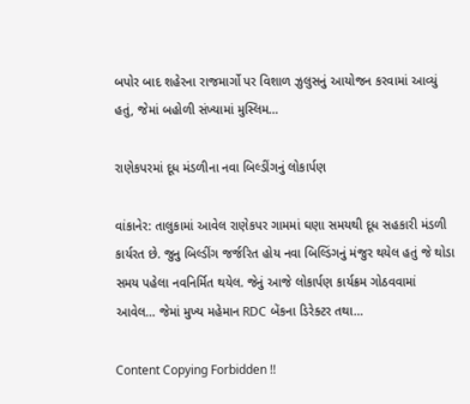બપોર બાદ શહેરના રાજમાર્ગો પર વિશાળ ઝુલુસનું આયોજન કરવામાં આવ્યું હતું, જેમાં બહોળી સંખ્યામાં મુસ્લિમ…

રાણેકપરમાં દૂધ મંડળીના નવા બિલ્ડીંગનું લોકાર્પણ

વાંકાનેર: તાલુકામાં આવેલ રાણેકપર ગામમાં ઘણા સમયથી દૂધ સહકારી મંડળી કાર્યરત છે. જુનુ બિલ્ડીંગ જર્જરિત હોય નવા બિલ્ડિંગનું મંજુર થયેલ હતું જે થોડા સમય પહેલા નવનિર્મિત થયેલ. જેનું આજે લોકાર્પણ કાર્યક્રમ ગોઠવવામાં આવેલ… જેમાં મુખ્ય મહેમાન RDC બેંકના ડિરેક્ટર તથા…

Content Copying Forbidden !!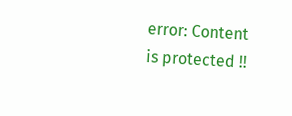error: Content is protected !!